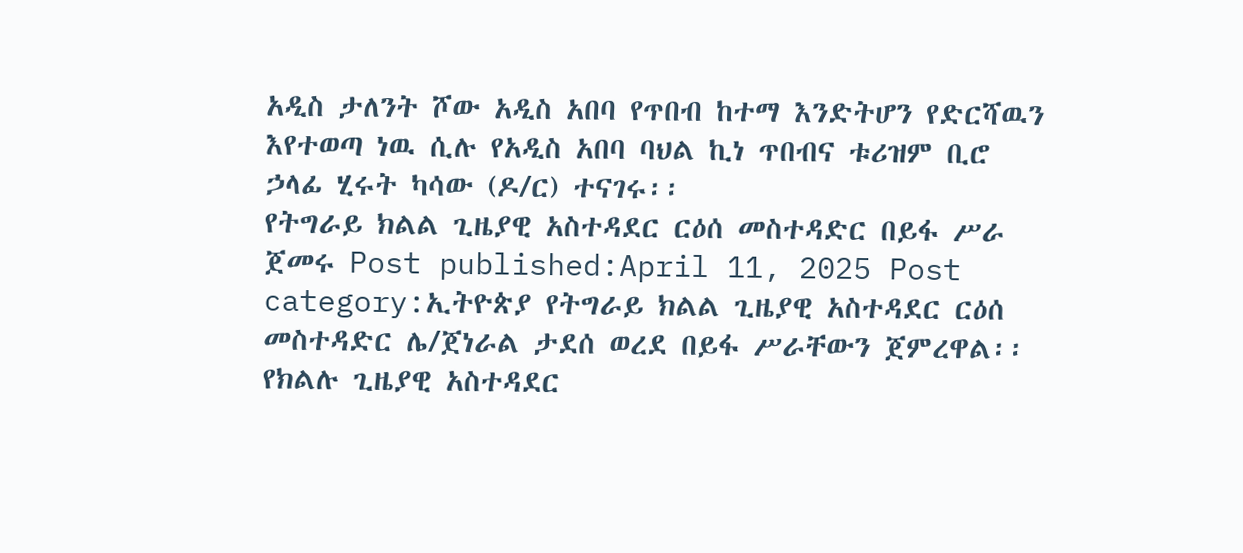አዲስ ታለንት ሾው አዲስ አበባ የጥበብ ከተማ እንድትሆን የድርሻዉን እየተወጣ ነዉ ሲሉ የአዲስ አበባ ባህል ኪነ ጥበብና ቱሪዝም ቢሮ ኃላፊ ሂሩት ካሳው (ዶ/ር) ተናገሩ፡፡
የትግራይ ክልል ጊዜያዊ አስተዳደር ርዕሰ መስተዳድር በይፋ ሥራ ጀመሩ Post published:April 11, 2025 Post category:ኢትዮጵያ የትግራይ ክልል ጊዜያዊ አስተዳደር ርዕሰ መስተዳድር ሌ/ጀነራል ታደሰ ወረደ በይፋ ሥራቸውን ጀምረዋል፡፡ የክልሉ ጊዜያዊ አስተዳደር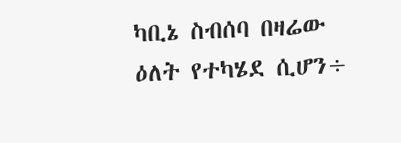ካቢኔ ስብሰባ በዛሬው ዕለት የተካሄደ ሲሆን÷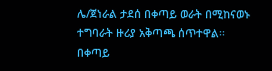ሌ/ጀነራል ታደሰ በቀጣይ ወራት በሚከናወኑ ተግባራት ዙሪያ አቅጣጫ ሰጥተዋል፡፡ በቀጣይ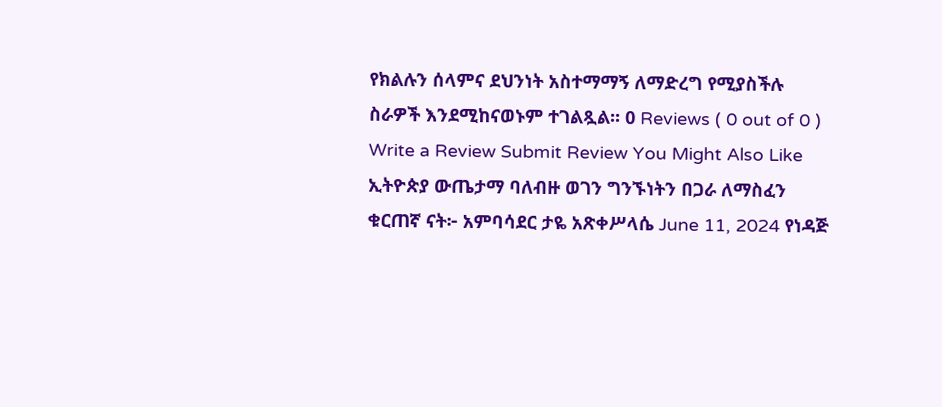የክልሉን ሰላምና ደህንነት አስተማማኝ ለማድረግ የሚያስችሉ ስራዎች እንደሚከናወኑም ተገልጿል፡፡ 0 Reviews ( 0 out of 0 ) Write a Review Submit Review You Might Also Like ኢትዮጵያ ውጤታማ ባለብዙ ወገን ግንኙነትን በጋራ ለማስፈን ቁርጠኛ ናት፦ አምባሳደር ታዬ አጽቀሥላሴ June 11, 2024 የነዳጅ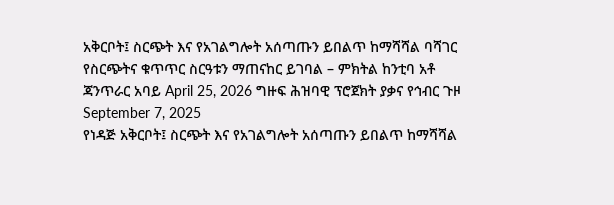አቅርቦት፤ ስርጭት እና የአገልግሎት አሰጣጡን ይበልጥ ከማሻሻል ባሻገር የስርጭትና ቁጥጥር ስርዓቱን ማጠናከር ይገባል – ምክትል ከንቲባ አቶ ጃንጥራር አባይ April 25, 2026 ግዙፍ ሕዝባዊ ፕሮጀክት ያቃና የኅብር ጉዞ September 7, 2025
የነዳጅ አቅርቦት፤ ስርጭት እና የአገልግሎት አሰጣጡን ይበልጥ ከማሻሻል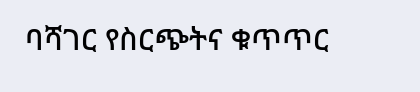ባሻገር የስርጭትና ቁጥጥር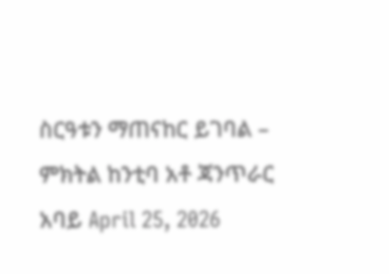ስርዓቱን ማጠናከር ይገባል – ምክትል ከንቲባ አቶ ጃንጥራር አባይ April 25, 2026